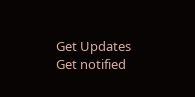Get Updates
Get notified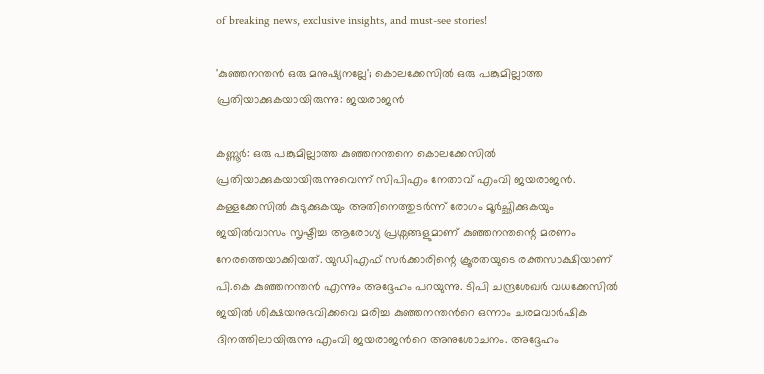of breaking news, exclusive insights, and must-see stories!

'കുഞ്ഞനന്തന്‍ ഒരു മനുഷ്യനല്ലേ'; കൊലക്കേസില്‍ ഒരു പങ്കുമില്ലാത്ത പ്രതിയാക്കുകയായിരുന്നു: ജയരാജന്‍

കണ്ണൂര്‍: ഒരു പങ്കുമില്ലാത്ത കുഞ്ഞനന്തനെ കൊലക്കേസിൽ പ്രതിയാക്കുകയായിരുന്നുവെന്ന് സിപിഎം നേതാവ് എംവി ജയരാജന്‍. കള്ളക്കേസിൽ കുടുക്കുകയും അതിനെത്തുടർന്ന് രോഗം മൂർച്ഛിക്കുകയും ജയിൽവാസം സൃഷ്ടിച്ച ആരോഗ്യ പ്രശ്നങ്ങളുമാണ് കുഞ്ഞനന്തന്റെ മരണം നേരത്തെയാക്കിയത്. യുഡിഎഫ് സർക്കാരിന്റെ ക്രൂരതയുടെ രക്തസാക്ഷിയാണ് പി.കെ കുഞ്ഞനന്തന്‍ എന്നും അദ്ദേഹം പറയുന്നു. ടിപി ചന്ദ്രശേഖര്‍ വധക്കേസില്‍ ജയില്‍ ശിക്ഷയനുഭവിക്കവെ മരിച്ച കുഞ്ഞനന്തന്‍റെ ഒന്നാം ചരമവാര്‍ഷിക ദിനത്തിലായിരുന്നു എംവി ജയരാജന്‍റെ അനുശോചനം. അദ്ദേഹം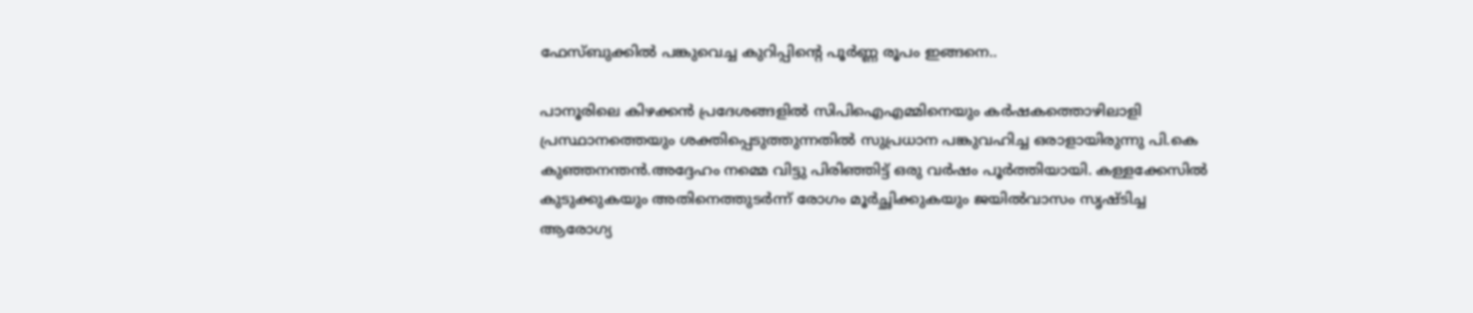ഫേസ്ബുക്കില്‍ പങ്കുവെച്ച കുറിപ്പിന്‍റെ പൂര്‍ണ്ണ രൂപം ഇങ്ങനെ..

പാനൂരിലെ കിഴക്കൻ പ്രദേശങ്ങളിൽ സിപിഐഎമ്മിനെയും കർഷകത്തൊഴിലാളി പ്രസ്ഥാനത്തെയും ശക്തിപ്പെടുത്തുന്നതിൽ സുപ്രധാന പങ്കുവഹിച്ച ഒരാളായിരുന്നു പി.കെ കുഞ്ഞനന്തൻ.അദ്ദേഹം നമ്മെ വിട്ടു പിരിഞ്ഞിട്ട് ഒരു വർഷം പൂർത്തിയായി. കള്ളക്കേസിൽ കുടുക്കുകയും അതിനെത്തുടർന്ന് രോഗം മൂർച്ഛിക്കുകയും ജയിൽവാസം സൃഷ്ടിച്ച ആരോഗ്യ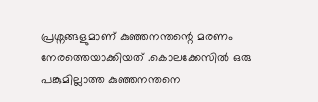പ്രശ്നങ്ങളുമാണ് കുഞ്ഞനന്തന്റെ മരണം നേരത്തെയാക്കിയത് .കൊലക്കേസിൽ ഒരു പങ്കുമില്ലാത്ത കുഞ്ഞനന്തനെ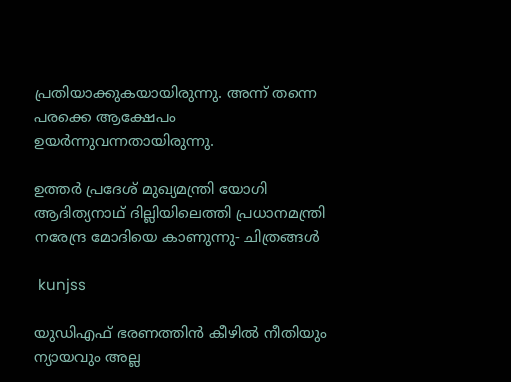പ്രതിയാക്കുകയായിരുന്നു. അന്ന് തന്നെ പരക്കെ ആക്ഷേപം ഉയർന്നുവന്നതായിരുന്നു.

ഉത്തര്‍ പ്രദേശ് മുഖ്യമന്ത്രി യോഗി ആദിത്യനാഥ് ദില്ലിയിലെത്തി പ്രധാനമന്ത്രി നരേന്ദ്ര മോദിയെ കാണുന്നു- ചിത്രങ്ങള്‍

 kunjss

യുഡിഎഫ് ഭരണത്തിൻ കീഴിൽ നീതിയും ന്യായവും അല്ല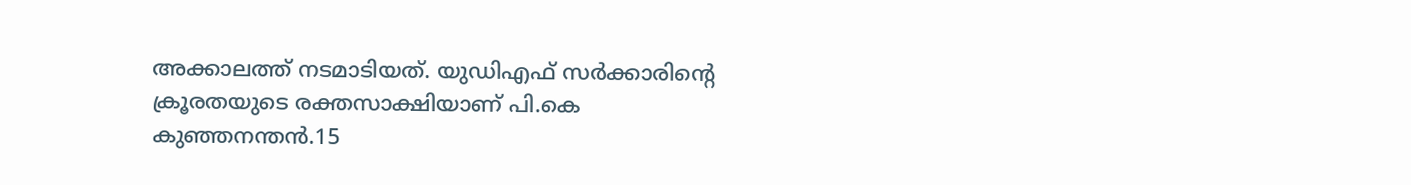അക്കാലത്ത് നടമാടിയത്. യുഡിഎഫ് സർക്കാരിന്റെ ക്രൂരതയുടെ രക്തസാക്ഷിയാണ് പി.കെ കുഞ്ഞനന്തൻ.15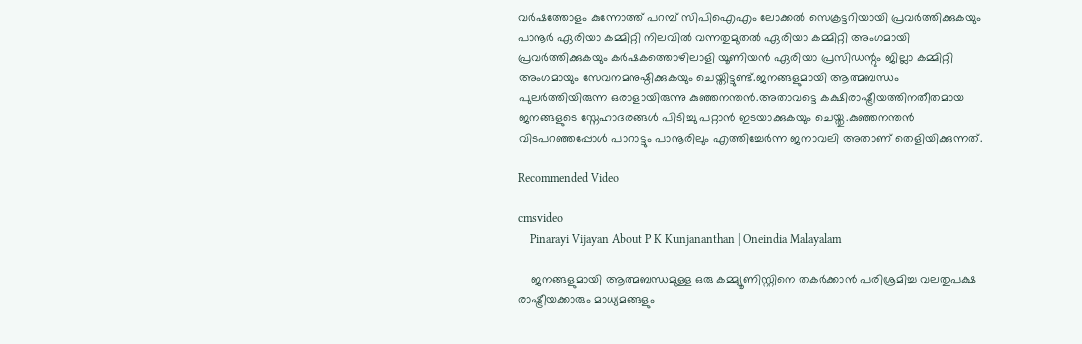വർഷത്തോളം കുന്നോത്ത് പറമ്പ് സിപിഐഎം ലോക്കൽ സെക്രട്ടറിയായി പ്രവർത്തിക്കുകയും പാനൂർ ഏരിയാ കമ്മിറ്റി നിലവിൽ വന്നതുമുതൽ ഏരിയാ കമ്മിറ്റി അംഗമായി പ്രവർത്തിക്കുകയും കർഷകത്തൊഴിലാളി യൂണിയൻ ഏരിയാ പ്രസിഡന്റും ജില്ലാ കമ്മിറ്റി അംഗമായും സേവനമനുഷ്ഠിക്കുകയും ചെയ്തിട്ടുണ്ട്.ജനങ്ങളുമായി ആത്മബന്ധം പുലർത്തിയിരുന്ന ഒരാളായിരുന്നു കുഞ്ഞനന്തൻ.അതാവട്ടെ കക്ഷിരാഷ്ട്രീയത്തിനതീതമായ ജനങ്ങളുടെ സ്നേഹാദരങ്ങൾ പിടിച്ചു പറ്റാൻ ഇടയാക്കുകയും ചെയ്തു.കുഞ്ഞനന്തൻ വിടപറഞ്ഞപ്പോൾ പാറാട്ടും പാനൂരിലും എത്തിച്ചേർന്ന ജനാവലി അതാണ് തെളിയിക്കുന്നത്.

Recommended Video

cmsvideo
    Pinarayi Vijayan About P K Kunjananthan | Oneindia Malayalam

    ജനങ്ങളുമായി ആത്മബന്ധമുള്ള ഒരു കമ്മ്യൂണിസ്റ്റിനെ തകർക്കാൻ പരിശ്രമിച്ച വലതുപക്ഷ രാഷ്ട്രീയക്കാരും മാധ്യമങ്ങളും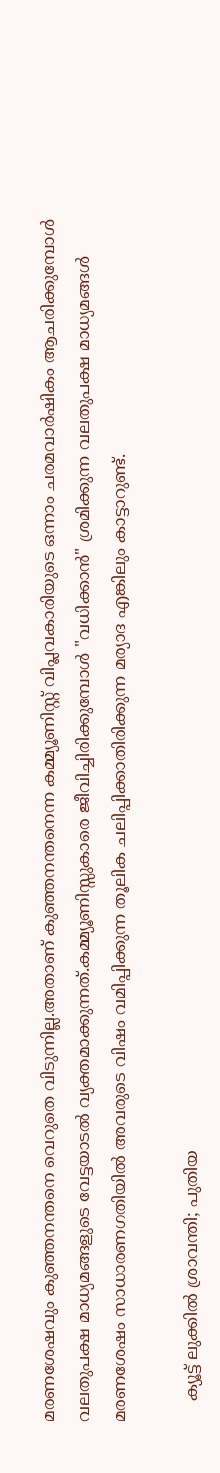മരണശേഷവും കുഞ്ഞനന്തനെ വെറുതെ വിടുന്നില്ല.അതാണ് കുഞ്ഞനന്തനെന്ന കമ്മ്യൂണിസ്റ്റ് വിപ്ലവകാരിയുടെ ഒന്നാം ചരമവാർഷികം ആചരിക്കുമ്പോൾ വലതുപക്ഷ മാധ്യമങ്ങളുടെ വേട്ടയാടൽ വ്യക്തമാക്കുന്നത്.കമ്മ്യൂണിസ്സുകാരെ ജീവിച്ചിരിക്കുമ്പോൾ "വധിക്കാൻ" ശ്രമിക്കുന്ന വലതുപക്ഷ മാധ്യമങ്ങൾ മരണശേഷം സാധാരണഗതിയിൽ അവരുടെ വിഷം വമിപ്പിക്കുന്ന തൂലിക ചലിപ്പിക്കാതിരിക്കുന്ന മര്യാദ എങ്കിലും കാട്ടാറുണ്ട്.

    ക്യൂട്ട് ലുക്കില്‍ ശ്രാവന്തി; പുതിയ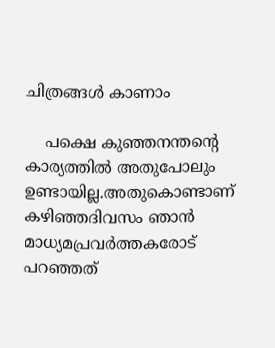ചിത്രങ്ങള്‍ കാണാം

    പക്ഷെ കുഞ്ഞനന്തന്റെ കാര്യത്തിൽ അതുപോലും ഉണ്ടായില്ല.അതുകൊണ്ടാണ് കഴിഞ്ഞദിവസം ഞാൻ മാധ്യമപ്രവർത്തകരോട് പറഞ്ഞത്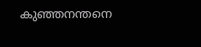കുഞ്ഞനന്തനെ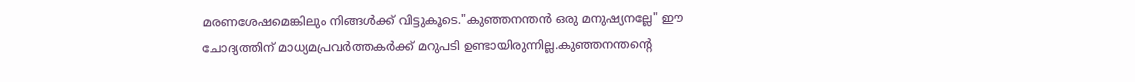മരണശേഷമെങ്കിലും നിങ്ങൾക്ക് വിട്ടുകൂടെ."കുഞ്ഞനന്തൻ ഒരു മനുഷ്യനല്ലേ" ഈ ചോദ്യത്തിന് മാധ്യമപ്രവർത്തകർക്ക് മറുപടി ഉണ്ടായിരുന്നില്ല.കുഞ്ഞനന്തന്റെ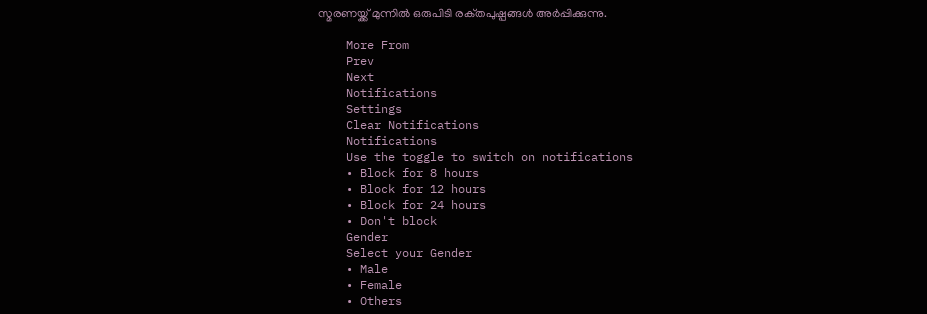സ്മരണയ്ക്ക് മുന്നിൽ ഒരുപിടി രക്‌തപുഷ്പങ്ങൾ അർപ്പിക്കുന്നു.

    More From
    Prev
    Next
    Notifications
    Settings
    Clear Notifications
    Notifications
    Use the toggle to switch on notifications
    • Block for 8 hours
    • Block for 12 hours
    • Block for 24 hours
    • Don't block
    Gender
    Select your Gender
    • Male
    • Female
    • Others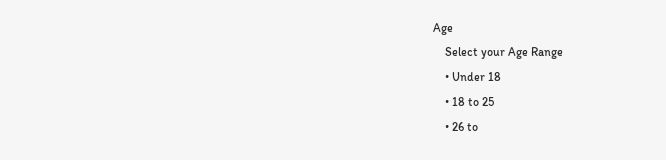Age
    Select your Age Range
    • Under 18
    • 18 to 25
    • 26 to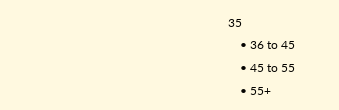35
    • 36 to 45
    • 45 to 55
    • 55+